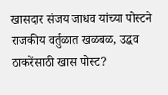खासदार संजय जाधव यांच्या पोस्टने राजकीय वर्तुळात खळबळ, उद्धव ठाकरेंसाठी खास पोस्ट?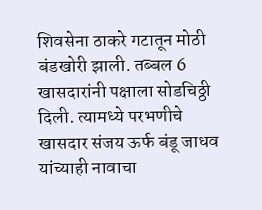शिवसेना ठाकरे गटातून मोठी बंडखोरी झाली. तब्बल 6 खासदारांनी पक्षाला सोडचिठ्ठी दिली. त्यामध्ये परभणीचे खासदार संजय ऊर्फ बंडू जाधव यांच्याही नावाचा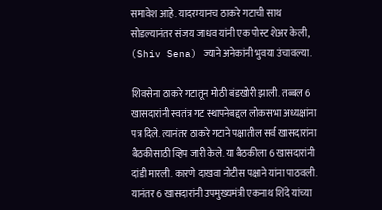समावेश आहे. यादरम्यानच ठाकरे गटाची साथ सोडल्यानंतर संजय जाधव यांनी एक पोस्ट शेअर केली, (Shiv Sena) ज्याने अनेकांनी भुवया उंचावल्या.

शिवसेना ठाकरे गटातून मोठी बंडखोरी झाली. तब्बल 6 खासदारांनी स्वतंत्र गट स्थापनेबद्दल लोकसभा अध्यक्षांना पत्र दिले. त्यानंतर ठाकरे गटाने पक्षातील सर्व खासदारांना बैठकीसाठी व्हिप जारी केले. या बैठकीला 6 खासदारांनी दांडी मारली. कारणे दाखवा नोटीस पक्षाने यांना पाठवली. यानंतर 6 खासदारांनी उपमुख्यमंत्री एकनाथ शिंदे यांच्या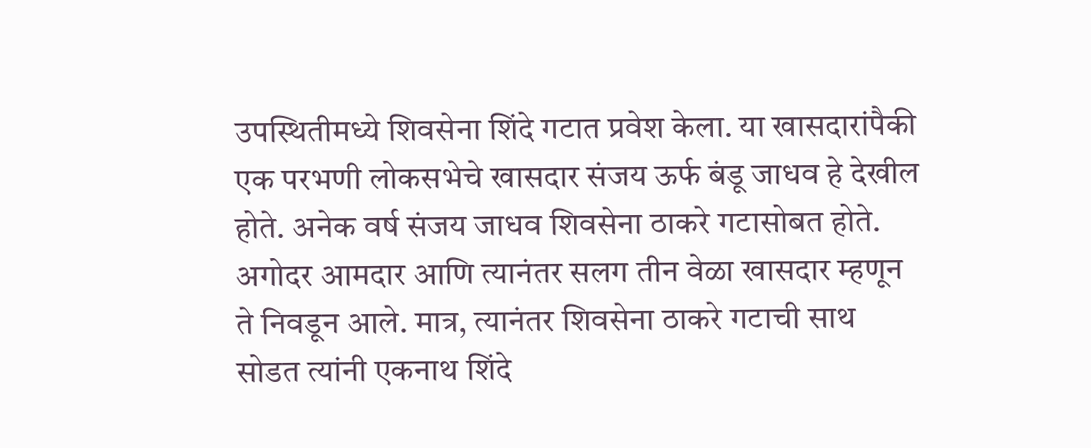उपस्थितीमध्ये शिवसेना शिंदे गटात प्रवेश केला. या खासदारांपैकी एक परभणी लोकसभेचे खासदार संजय ऊर्फ बंडू जाधव हे देखील होते. अनेक वर्ष संजय जाधव शिवसेना ठाकरे गटासोबत होते. अगोदर आमदार आणि त्यानंतर सलग तीन वेळा खासदार म्हणून ते निवडून आले. मात्र, त्यानंतर शिवसेना ठाकरे गटाची साथ सोडत त्यांनी एकनाथ शिंदे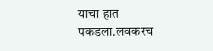याचा हात पकडला.लवकरच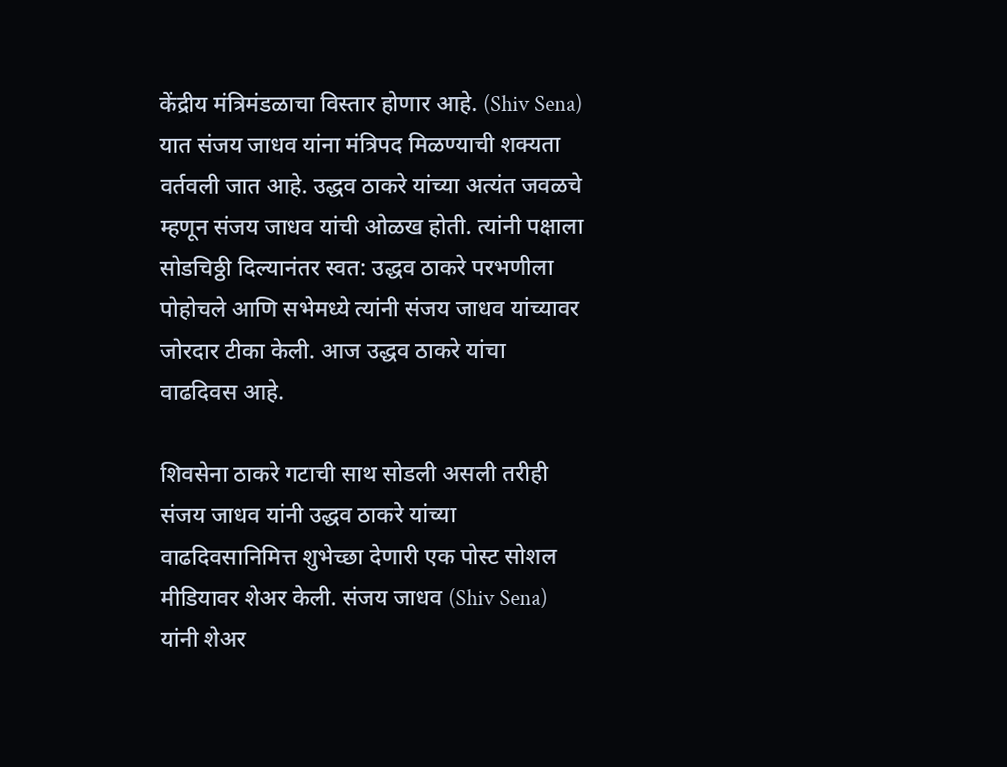केंद्रीय मंत्रिमंडळाचा विस्तार होणार आहे. (Shiv Sena) यात संजय जाधव यांना मंत्रिपद मिळण्याची शक्यता वर्तवली जात आहे. उद्धव ठाकरे यांच्या अत्यंत जवळचे म्हणून संजय जाधव यांची ओळख होती. त्यांनी पक्षाला सोडचिठ्ठी दिल्यानंतर स्वत: उद्धव ठाकरे परभणीला पोहोचले आणि सभेमध्ये त्यांनी संजय जाधव यांच्यावर जोरदार टीका केली. आज उद्धव ठाकरे यांचा वाढदिवस आहे.

शिवसेना ठाकरे गटाची साथ सोडली असली तरीही संजय जाधव यांनी उद्धव ठाकरे यांच्या वाढदिवसानिमित्त शुभेच्छा देणारी एक पोस्ट सोशल मीडियावर शेअर केली. संजय जाधव (Shiv Sena) यांनी शेअर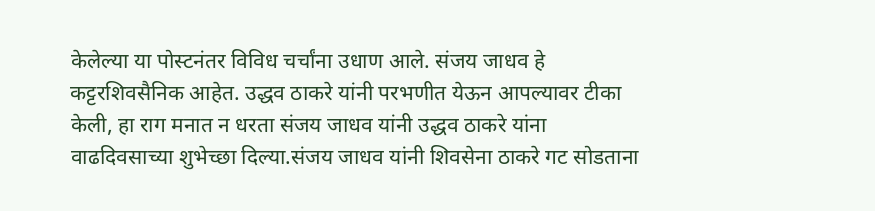केलेल्या या पोस्टनंतर विविध चर्चांना उधाण आले. संजय जाधव हे कट्टरशिवसैनिक आहेत. उद्धव ठाकरे यांनी परभणीत येऊन आपल्यावर टीका केली, हा राग मनात न धरता संजय जाधव यांनी उद्धव ठाकरे यांना वाढदिवसाच्या शुभेच्छा दिल्या.संजय जाधव यांनी शिवसेना ठाकरे गट सोडताना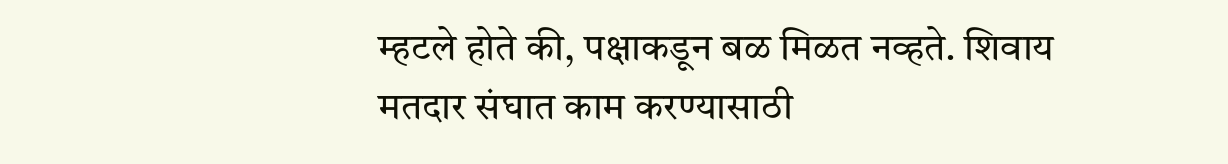म्हटले होते की, पक्षाकडून बळ मिळत नव्हते. शिवाय मतदार संघात काम करण्यासाठी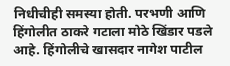निधीचीही समस्या होती. परभणी आणि हिंगोलीत ठाकरे गटाला मोठे खिंडार पडले आहे. हिंगोलीचे खासदार नागेश पाटील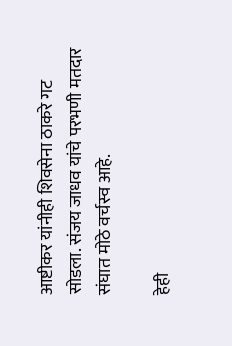आष्टीकर यांनीही शिवसेना ठाकरे गट सोडला. संजय जाधव यांचे परभणी मतदार संघात मोठे वर्चस्व आहे.

हेही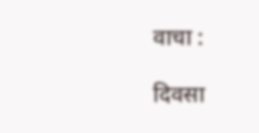वाचा :

दिवसा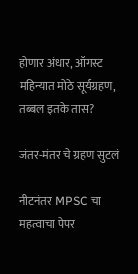होणार अंधार, ऑगस्ट महिन्यात मोठे सूर्यग्रहण, तब्बल इतके तास?

जंतर-मंतर चे ग्रहण सुटलं

नीटनंतर MPSC चा महत्वाचा पेपर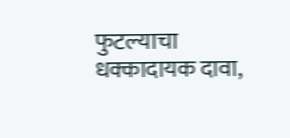फुटल्याचा धक्कादायक दावा,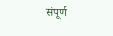संपूर्ण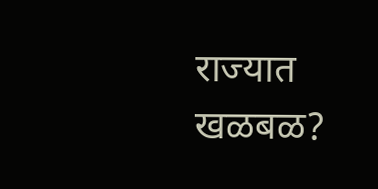राज्यात खळबळ?